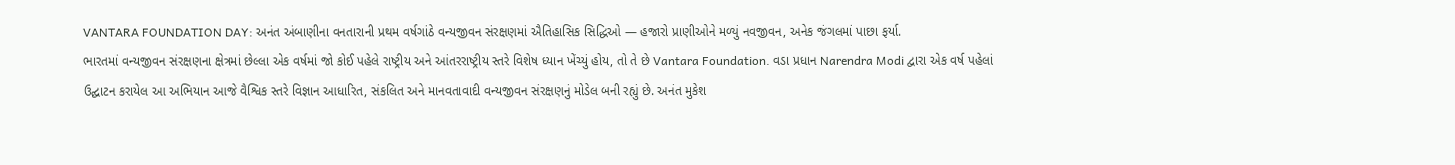VANTARA FOUNDATION DAY: અનંત અંબાણીના વનતારાની પ્રથમ વર્ષગાંઠે વન્યજીવન સંરક્ષણમાં ઐતિહાસિક સિદ્ધિઓ — હજારો પ્રાણીઓને મળ્યું નવજીવન, અનેક જંગલમાં પાછા ફર્યા.
ભારતમાં વન્યજીવન સંરક્ષણના ક્ષેત્રમાં છેલ્લા એક વર્ષમાં જો કોઈ પહેલે રાષ્ટ્રીય અને આંતરરાષ્ટ્રીય સ્તરે વિશેષ ધ્યાન ખેંચ્યું હોય, તો તે છે Vantara Foundation. વડા પ્રધાન Narendra Modi દ્વારા એક વર્ષ પહેલાં ઉદ્ઘાટન કરાયેલ આ અભિયાન આજે વૈશ્વિક સ્તરે વિજ્ઞાન આધારિત, સંકલિત અને માનવતાવાદી વન્યજીવન સંરક્ષણનું મોડેલ બની રહ્યું છે. અનંત મુકેશ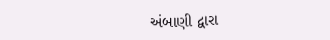અંબાણી દ્વારા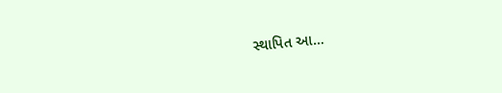સ્થાપિત આ…